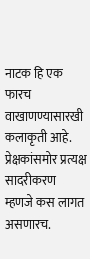नाटक हि एक फारच वाखाणण्यासारखी कलाकृती आहे. प्रेक्षकांसमोर प्रत्यक्ष सादरीकरण म्हणजे कस लागत असणारच.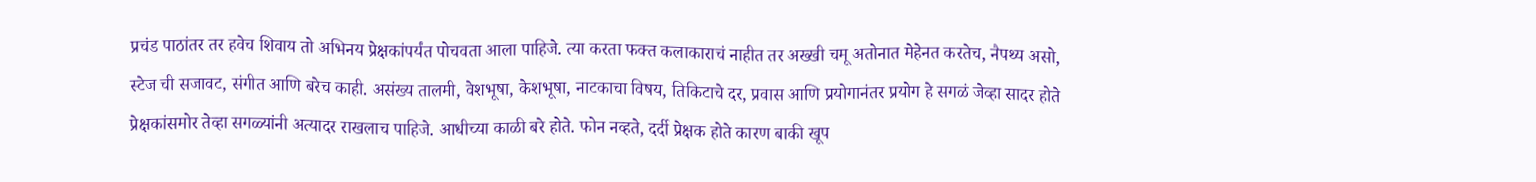प्रचंड पाठांतर तर हवेच शिवाय तो अभिनय प्रेक्षकांपर्यंत पोचवता आला पाहिजे. त्या करता फक्त कलाकाराचं नाहीत तर अख्खी चमू अतोनात मेहेनत करतेच, नैपथ्य असो, स्टेज ची सजावट, संगीत आणि बरेच काही. असंख्य तालमी, वेशभूषा, केशभूषा, नाटकाचा विषय, तिकिटाचे दर, प्रवास आणि प्रयोगानंतर प्रयोग हे सगळं जेव्हा सादर होते प्रेक्षकांसमोर तेव्हा सगळ्यांनी अत्यादर राखलाच पाहिजे. आधीच्या काळी बरे होते. फोन नव्हते, दर्दी प्रेक्षक होते कारण बाकी खूप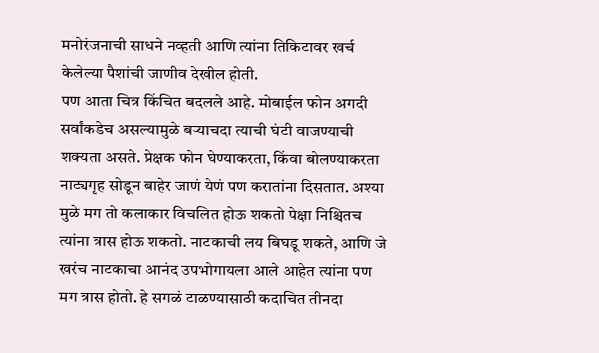मनोरंजनाची साधने नव्हती आणि त्यांना तिकिटावर खर्च केलेल्या पैशांची जाणीव देखील होती.
पण आता चित्र किंचित बदलले आहे. मोबाईल फोन अगदी सर्वांकडेच असल्यामुळे बऱ्याचदा त्याची घंटी वाजण्याची शक्यता असते. प्रेक्षक फोन घेण्याकरता, किंवा बोलण्याकरता नाट्यगृह सोडून बाहेर जाणं येणं पण करातांना दिसतात. अश्या मुळे मग तो कलाकार विचलित होऊ शकतो पेक्षा निश्चितच त्यांना त्रास होऊ शकतो. नाटकाची लय बिघडू शकते, आणि जे खरंच नाटकाचा आनंद उपभोगायला आले आहेत त्यांना पण मग त्रास होतो. हे सगळं टाळण्यासाठी कदाचित तीनदा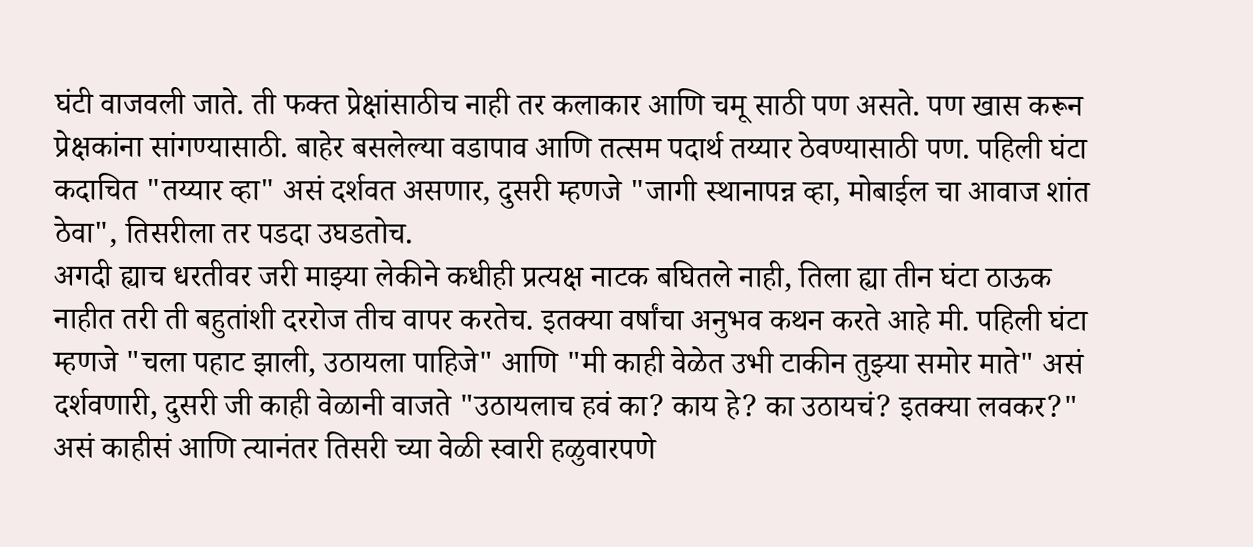घंटी वाजवली जाते. ती फक्त प्रेक्षांसाठीच नाही तर कलाकार आणि चमू साठी पण असते. पण खास करून प्रेक्षकांना सांगण्यासाठी. बाहेर बसलेल्या वडापाव आणि तत्सम पदार्थ तय्यार ठेवण्यासाठी पण. पहिली घंटा कदाचित "तय्यार व्हा" असं दर्शवत असणार, दुसरी म्हणजे "जागी स्थानापन्न व्हा, मोबाईल चा आवाज शांत ठेवा", तिसरीला तर पडदा उघडतोच.
अगदी ह्याच धरतीवर जरी माझ्या लेकीने कधीही प्रत्यक्ष नाटक बघितले नाही, तिला ह्या तीन घंटा ठाऊक नाहीत तरी ती बहुतांशी दररोज तीच वापर करतेच. इतक्या वर्षांचा अनुभव कथन करते आहे मी. पहिली घंटा म्हणजे "चला पहाट झाली, उठायला पाहिजे" आणि "मी काही वेळेत उभी टाकीन तुझ्या समोर माते" असं दर्शवणारी, दुसरी जी काही वेळानी वाजते "उठायलाच हवं का? काय हे? का उठायचं? इतक्या लवकर?" असं काहीसं आणि त्यानंतर तिसरी च्या वेळी स्वारी हळुवारपणे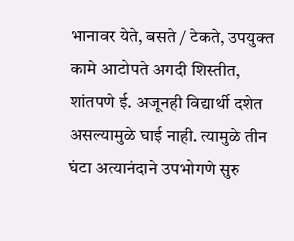भानावर येते, बसते / टेकते, उपयुक्त कामे आटोपते अगदी शिस्तीत, शांतपणे ई. अजूनही विद्यार्थी दशेत असल्यामुळे घाई नाही. त्यामुळे तीन घंटा अत्यानंदाने उपभोगणे सुरु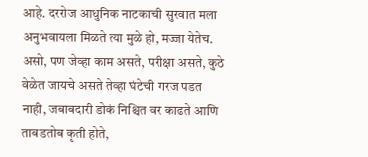आहे. दररोज आधुनिक नाटकाची सुरवात मला अनुभवायला मिळते त्या मुळे हो, मज्जा येतेच. असो, पण जेव्हा काम असते, परीक्षा असते, कुठे वेळेत जायचे असते तेव्हा घंटेची गरज पडत नाही, जबाबदारी डोकं निश्चित वर काढते आणि ताबडतोब कृती होते,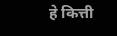हे कित्ती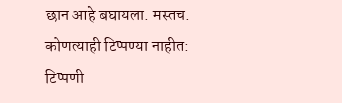छान आहे बघायला. मस्तच.
कोणत्याही टिप्पण्या नाहीत:
टिप्पणी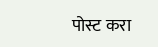पोस्ट करा